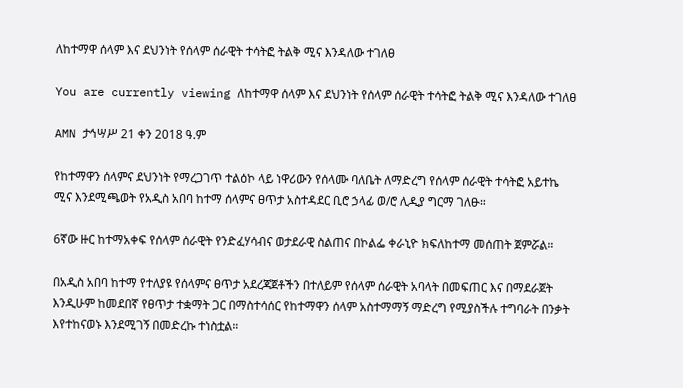ለከተማዋ ሰላም እና ደህንነት የሰላም ሰራዊት ተሳትፎ ትልቅ ሚና እንዳለው ተገለፀ

You are currently viewing ለከተማዋ ሰላም እና ደህንነት የሰላም ሰራዊት ተሳትፎ ትልቅ ሚና እንዳለው ተገለፀ

AMN ታኅሣሥ 21 ቀን 2018 ዓ.ም

የከተማዋን ሰላምና ደህንነት የማረጋገጥ ተልዕኮ ላይ ነዋሪውን የሰላሙ ባለቤት ለማድረግ የሰላም ሰራዊት ተሳትፎ አይተኬ ሚና እንደሚጫወት የአዲስ አበባ ከተማ ሰላምና ፀጥታ አስተዳደር ቢሮ ኃላፊ ወ/ሮ ሊዲያ ግርማ ገለፁ።

6ኛው ዙር ከተማአቀፍ የሰላም ሰራዊት የንድፈሃሳብና ወታደራዊ ስልጠና በኮልፌ ቀራኒዮ ክፍለከተማ መሰጠት ጀምሯል።

በአዲስ አበባ ከተማ የተለያዩ የሰላምና ፀጥታ አደረጃጀቶችን በተለይም የሰላም ሰራዊት አባላት በመፍጠር እና በማደራጀት እንዲሁም ከመደበኛ የፀጥታ ተቋማት ጋር በማስተሳሰር የከተማዋን ሰላም አስተማማኝ ማድረግ የሚያስችሉ ተግባራት በንቃት እየተከናወኑ እንደሚገኝ በመድረኩ ተነስቷል።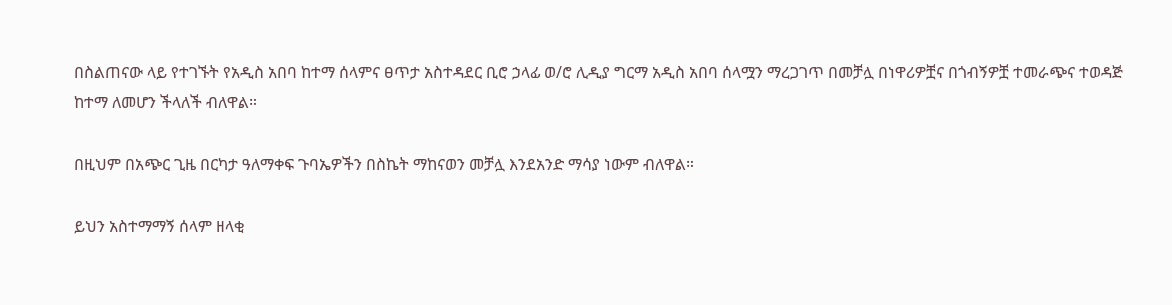በስልጠናው ላይ የተገኙት የአዲስ አበባ ከተማ ሰላምና ፀጥታ አስተዳደር ቢሮ ኃላፊ ወ/ሮ ሊዲያ ግርማ አዲስ አበባ ሰላሟን ማረጋገጥ በመቻሏ በነዋሪዎቿና በጎብኝዎቿ ተመራጭና ተወዳጅ ከተማ ለመሆን ችላለች ብለዋል።

በዚህም በአጭር ጊዜ በርካታ ዓለማቀፍ ጉባኤዎችን በስኬት ማከናወን መቻሏ እንደአንድ ማሳያ ነውም ብለዋል።

ይህን አስተማማኝ ሰላም ዘላቂ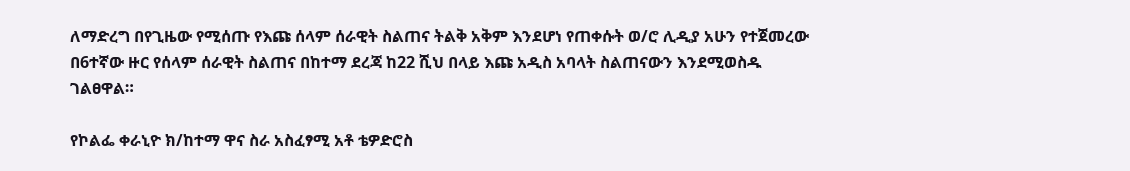ለማድረግ በየጊዜው የሚሰጡ የእጩ ሰላም ሰራዊት ስልጠና ትልቅ አቅም እንደሆነ የጠቀሱት ወ/ሮ ሊዲያ አሁን የተጀመረው በ6ተኛው ዙር የሰላም ሰራዊት ስልጠና በከተማ ደረጃ ከ22 ሺህ በላይ እጩ አዲስ አባላት ስልጠናውን እንደሚወስዱ ገልፀዋል።

የኮልፌ ቀራኒዮ ክ/ከተማ ዋና ስራ አስፈፃሚ አቶ ቴዎድሮስ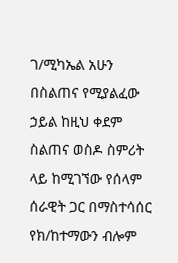ገ/ሚካኤል አሁን በስልጠና የሚያልፈው ኃይል ከዚህ ቀደም ስልጠና ወስዶ ስምሪት ላይ ከሚገኘው የሰላም ሰራዊት ጋር በማስተሳሰር የክ/ከተማውን ብሎም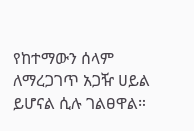የከተማውን ሰላም ለማረጋገጥ አጋዥ ሀይል ይሆናል ሲሉ ገልፀዋል።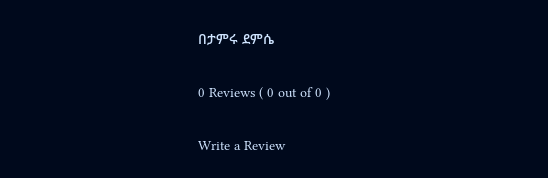በታምሩ ደምሴ

0 Reviews ( 0 out of 0 )

Write a Review